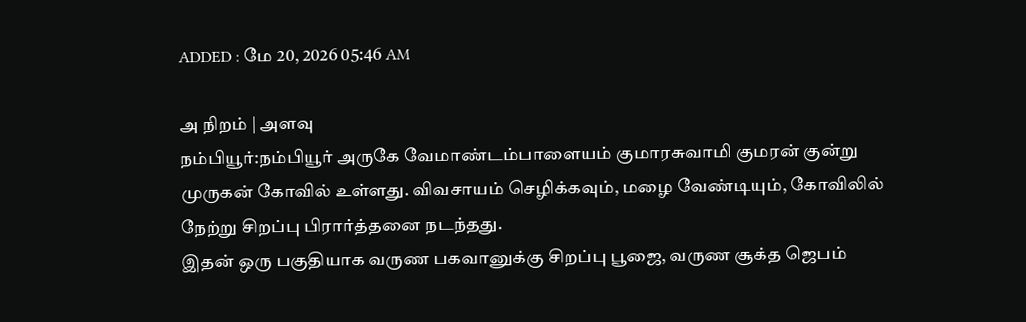ADDED : மே 20, 2026 05:46 AM

அ நிறம் | அளவு
நம்பியூர்:நம்பியூர் அருகே வேமாண்டம்பாளையம் குமாரசுவாமி குமரன் குன்று முருகன் கோவில் உள்ளது. விவசாயம் செழிக்கவும், மழை வேண்டியும், கோவிலில் நேற்று சிறப்பு பிரார்த்தனை நடந்தது.
இதன் ஒரு பகுதியாக வருண பகவானுக்கு சிறப்பு பூஜை, வருண சூக்த ஜெபம்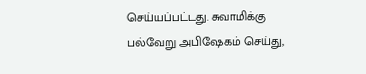செய்யப்பட்டது. சுவாமிக்கு பல்வேறு அபிஷேகம் செய்து,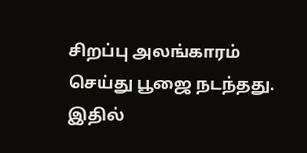சிறப்பு அலங்காரம் செய்து பூஜை நடந்தது.
இதில்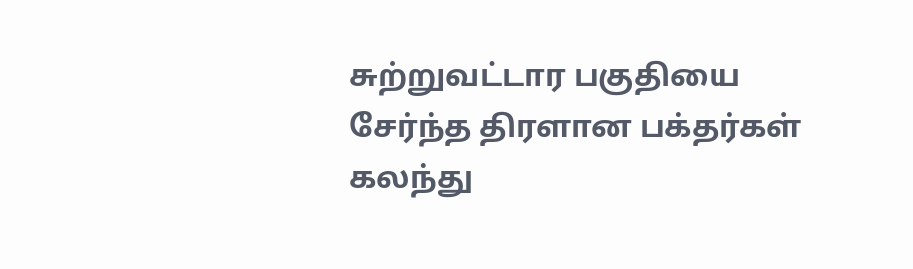சுற்றுவட்டார பகுதியை சேர்ந்த திரளான பக்தர்கள் கலந்து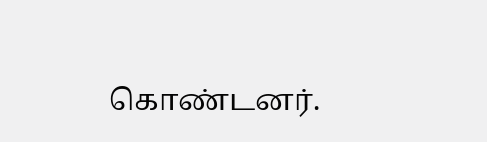கொண்டனர்.